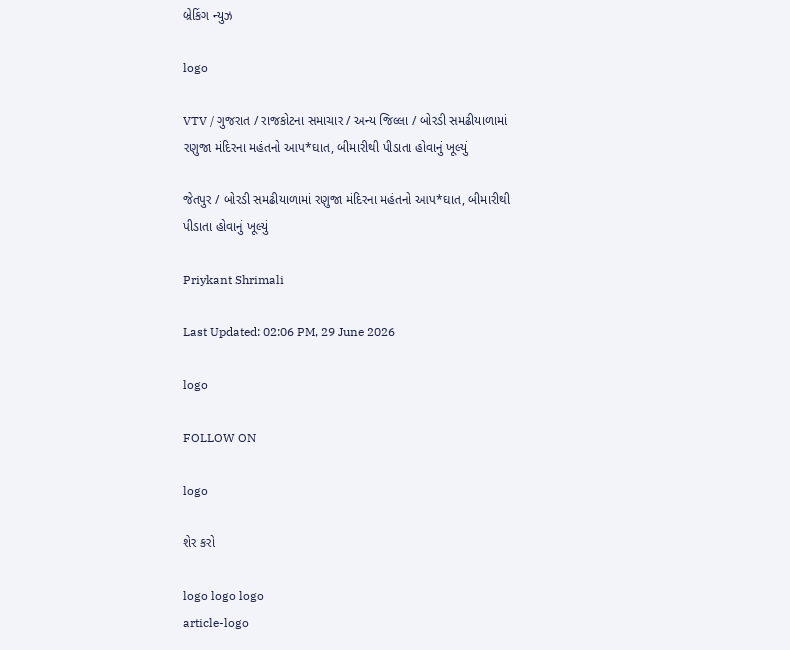બ્રેકિંગ ન્યુઝ

logo

VTV / ગુજરાત / રાજકોટના સમાચાર / અન્ય જિલ્લા / બોરડી સમઢીયાળામાં રણુજા મંદિરના મહંતનો આપ*ઘાત, બીમારીથી પીડાતા હોવાનું ખૂલ્યું

જેતપુર / બોરડી સમઢીયાળામાં રણુજા મંદિરના મહંતનો આપ*ઘાત, બીમારીથી પીડાતા હોવાનું ખૂલ્યું

Priykant Shrimali

Last Updated: 02:06 PM, 29 June 2026

logo

FOLLOW ON

logo

શેર કરો

logo logo logo
article-logo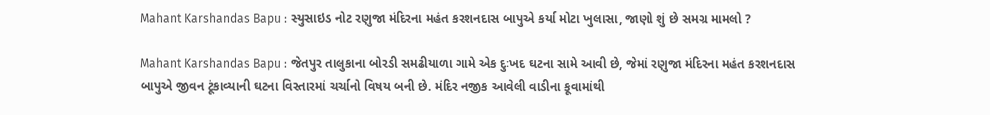Mahant Karshandas Bapu : સ્યુસાઇડ નોટ રણુજા મંદિરના મહંત કરશનદાસ બાપુએ કર્યા મોટા ખુલાસા, જાણો શું છે સમગ્ર મામલો ?

Mahant Karshandas Bapu : જેતપુર તાલુકાના બોરડી સમઢીયાળા ગામે એક દુઃખદ ઘટના સામે આવી છે, જેમાં રણુજા મંદિરના મહંત કરશનદાસ બાપુએ જીવન ટૂંકાવ્યાની ઘટના વિસ્તારમાં ચર્ચાનો વિષય બની છે. મંદિર નજીક આવેલી વાડીના કૂવામાંથી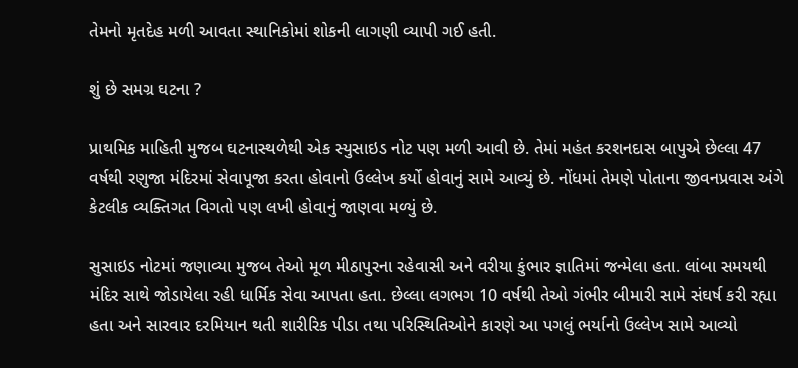તેમનો મૃતદેહ મળી આવતા સ્થાનિકોમાં શોકની લાગણી વ્યાપી ગઈ હતી.

શું છે સમગ્ર ઘટના ?

પ્રાથમિક માહિતી મુજબ ઘટનાસ્થળેથી એક સ્યુસાઇડ નોટ પણ મળી આવી છે. તેમાં મહંત કરશનદાસ બાપુએ છેલ્લા 47 વર્ષથી રણુજા મંદિરમાં સેવાપૂજા કરતા હોવાનો ઉલ્લેખ કર્યો હોવાનું સામે આવ્યું છે. નોંધમાં તેમણે પોતાના જીવનપ્રવાસ અંગે કેટલીક વ્યક્તિગત વિગતો પણ લખી હોવાનું જાણવા મળ્યું છે.

સુસાઇડ નોટમાં જણાવ્યા મુજબ તેઓ મૂળ મીઠાપુરના રહેવાસી અને વરીયા કુંભાર જ્ઞાતિમાં જન્મેલા હતા. લાંબા સમયથી મંદિર સાથે જોડાયેલા રહી ધાર્મિક સેવા આપતા હતા. છેલ્લા લગભગ 10 વર્ષથી તેઓ ગંભીર બીમારી સામે સંઘર્ષ કરી રહ્યા હતા અને સારવાર દરમિયાન થતી શારીરિક પીડા તથા પરિસ્થિતિઓને કારણે આ પગલું ભર્યાનો ઉલ્લેખ સામે આવ્યો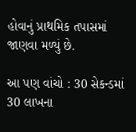હોવાનું પ્રાથમિક તપાસમાં જાણવા મળ્યું છે.

આ પણ વાંચો : 30 સેકન્ડમાં 30 લાખના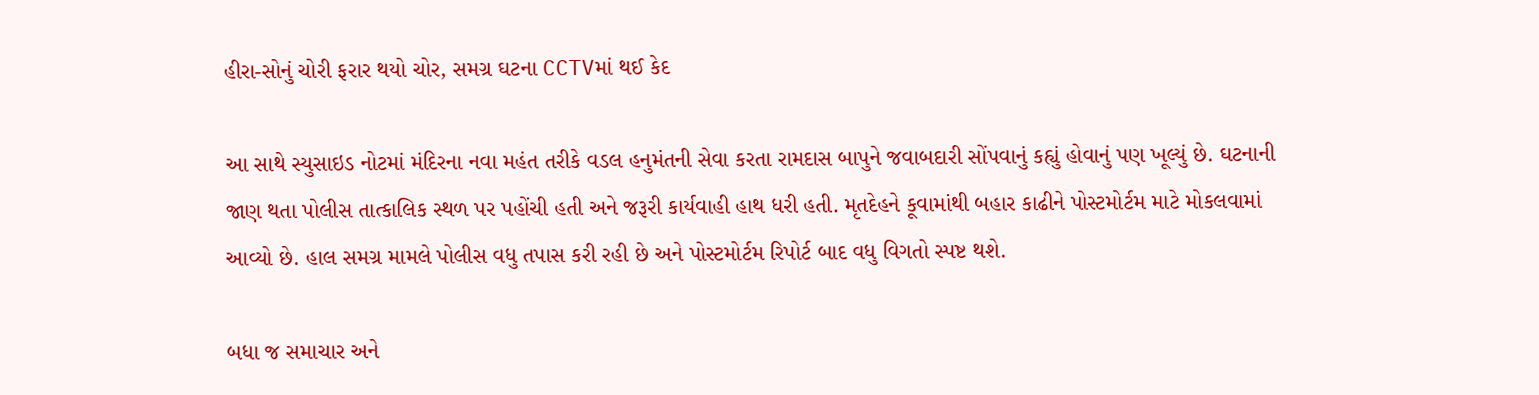હીરા-સોનું ચોરી ફરાર થયો ચોર, સમગ્ર ઘટના CCTVમાં થઈ કેદ

આ સાથે સ્યુસાઇડ નોટમાં મંદિરના નવા મહંત તરીકે વડલ હનુમંતની સેવા કરતા રામદાસ બાપુને જવાબદારી સોંપવાનું કહ્યું હોવાનું પણ ખૂલ્યું છે. ઘટનાની જાણ થતા પોલીસ તાત્કાલિક સ્થળ પર પહોંચી હતી અને જરૂરી કાર્યવાહી હાથ ધરી હતી. મૃતદેહને કૂવામાંથી બહાર કાઢીને પોસ્ટમોર્ટમ માટે મોકલવામાં આવ્યો છે. હાલ સમગ્ર મામલે પોલીસ વધુ તપાસ કરી રહી છે અને પોસ્ટમોર્ટમ રિપોર્ટ બાદ વધુ વિગતો સ્પષ્ટ થશે.

બધા જ સમાચાર અને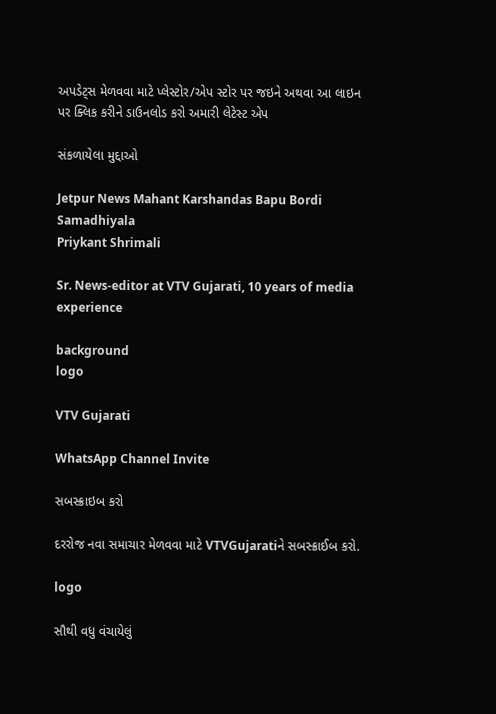અપડેટ્સ મેળવવા માટે પ્લેસ્ટોર/એપ સ્ટોર પર જઇને અથવા આ લાઇન પર ક્લિક કરીને ડાઉનલોડ કરો અમારી લેટેસ્ટ એપ

સંકળાયેલા મુદ્દાઓ

Jetpur News Mahant Karshandas Bapu Bordi Samadhiyala
Priykant Shrimali

Sr. News-editor at VTV Gujarati, 10 years of media experience

background
logo

VTV Gujarati

WhatsApp Channel Invite

સબસ્ક્રાઇબ કરો

દરરોજ નવા સમાચાર મેળવવા માટે VTVGujaratiને સબસ્ક્રાઈબ કરો.

logo

સૌથી વધુ વંચાયેલું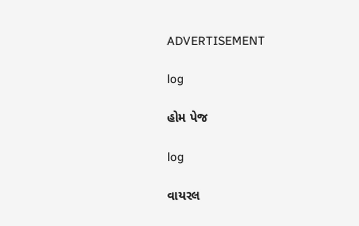ADVERTISEMENT

log

હોમ પેજ

log

વાયરલ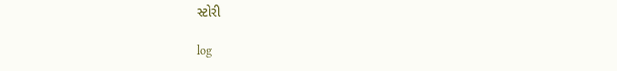સ્ટોરી

log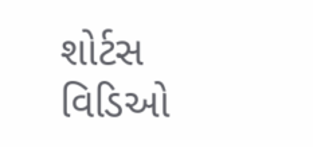શોર્ટસ વિડિઓ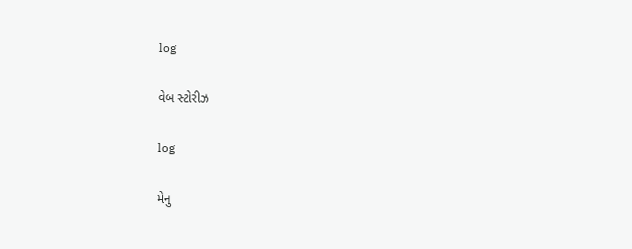log

વેબ સ્ટોરીઝ

log

મેનુ